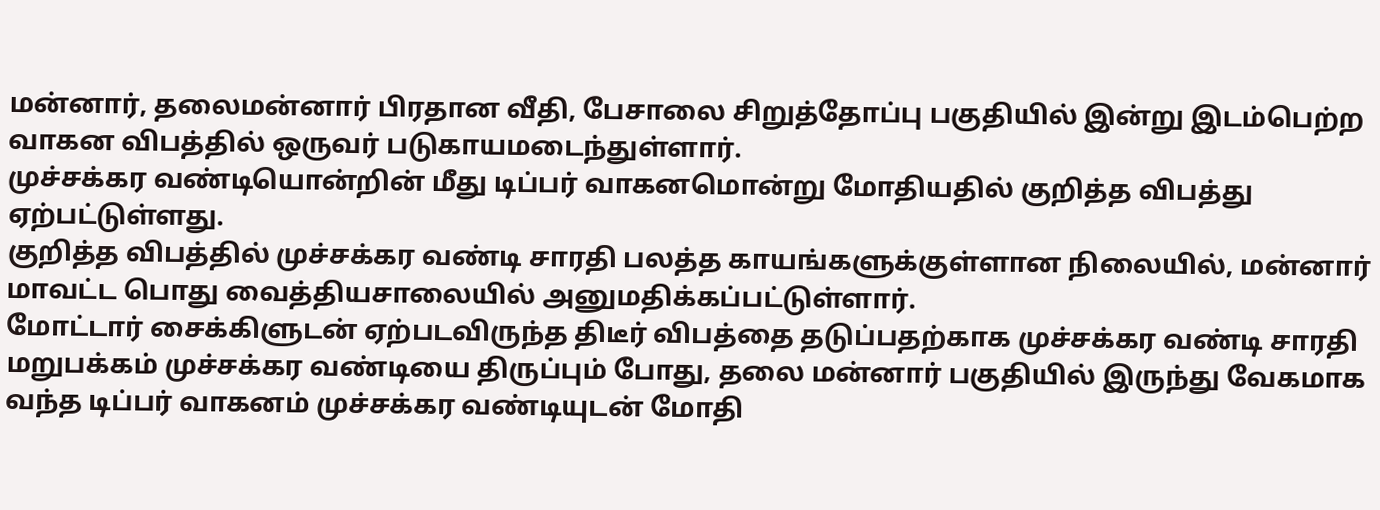மன்னார், தலைமன்னார் பிரதான வீதி, பேசாலை சிறுத்தோப்பு பகுதியில் இன்று இடம்பெற்ற வாகன விபத்தில் ஒருவர் படுகாயமடைந்துள்ளார்.
முச்சக்கர வண்டியொன்றின் மீது டிப்பர் வாகனமொன்று மோதியதில் குறித்த விபத்து ஏற்பட்டுள்ளது.
குறித்த விபத்தில் முச்சக்கர வண்டி சாரதி பலத்த காயங்களுக்குள்ளான நிலையில், மன்னார் மாவட்ட பொது வைத்தியசாலையில் அனுமதிக்கப்பட்டுள்ளார்.
மோட்டார் சைக்கிளுடன் ஏற்படவிருந்த திடீர் விபத்தை தடுப்பதற்காக முச்சக்கர வண்டி சாரதி மறுபக்கம் முச்சக்கர வண்டியை திருப்பும் போது, தலை மன்னார் பகுதியில் இருந்து வேகமாக வந்த டிப்பர் வாகனம் முச்சக்கர வண்டியுடன் மோதி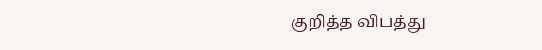குறித்த விபத்து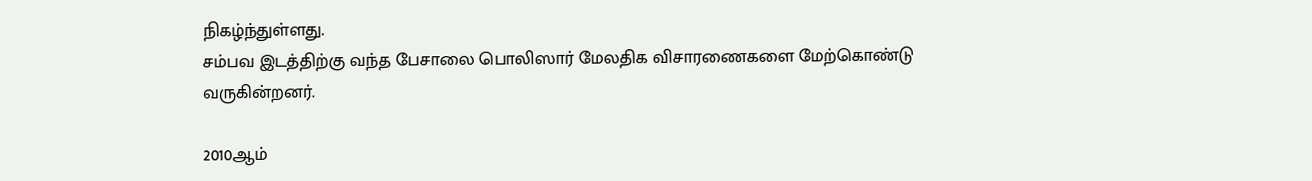நிகழ்ந்துள்ளது.
சம்பவ இடத்திற்கு வந்த பேசாலை பொலிஸார் மேலதிக விசாரணைகளை மேற்கொண்டு வருகின்றனர்.

2010ஆம்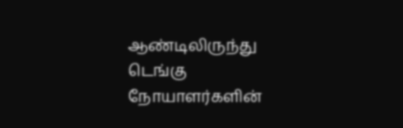ஆண்டிலிருந்து டெங்கு நோயாளர்களின்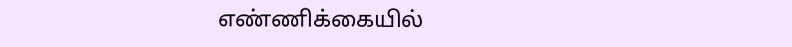எண்ணிக்கையில்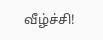வீழ்ச்சி!